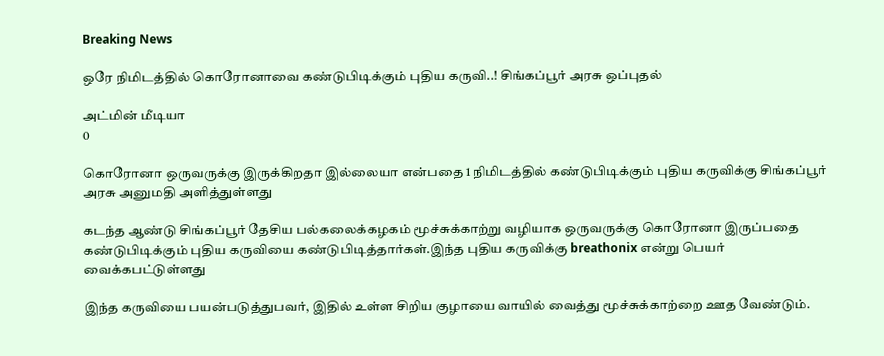Breaking News

ஒரே நிமிடத்தில் கொரோனாவை கண்டுபிடிக்கும் புதிய கருவி..! சிங்கப்பூர் அரசு ஒப்புதல்

அட்மின் மீடியா
0

கொரோனா ஒருவருக்கு இருக்கிறதா இல்லையா என்பதை 1 நிமிடத்தில் கண்டுபிடிக்கும் புதிய கருவிக்கு சிங்கப்பூர் அரசு அனுமதி அளித்துள்ளது

கடந்த ஆண்டு சிங்கப்பூர் தேசிய பல்கலைக்கழகம் மூச்சுக்காற்று வழியாக ஒருவருக்கு கொரோனா இருப்பதை கண்டுபிடிக்கும் புதிய கருவியை கண்டுபிடித்தார்கள்.இந்த புதிய கருவிக்கு breathonix என்று பெயர் வைக்கபட்டுள்ளது

இந்த கருவியை பயன்படுத்துபவர், இதில் உள்ள சிறிய குழாயை வாயில் வைத்து மூச்சுக்காற்றை ஊத வேண்டும்.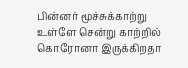பின்னர் மூச்சுக்காற்று உள்ளே சென்று காற்றில் கொரோனா இருக்கிறதா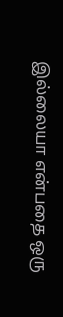இல்லையா என்பதை ஒரு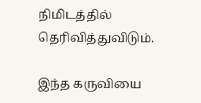நிமிடத்தில் தெரிவித்துவிடும்.

இந்த கருவியை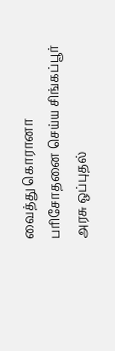வைத்து கொரானா பரிசோதனை செய்ய சிங்கப்பூர் அரசு ஒப்புதல்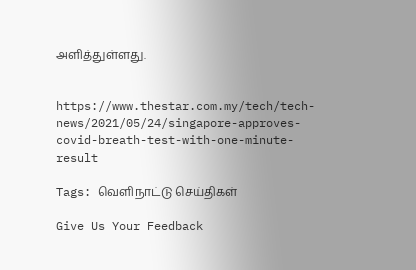அளித்துள்ளது.


https://www.thestar.com.my/tech/tech-news/2021/05/24/singapore-approves-covid-breath-test-with-one-minute-result

Tags: வெளிநாட்டு செய்திகள்

Give Us Your Feedback